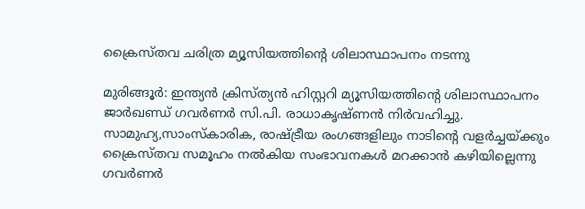ക്രൈസ്തവ ചരിത്ര മ്യൂസിയത്തിന്റെ ശിലാസ്ഥാപനം നടന്നു

മുരിങ്ങൂര്‍: ഇന്ത്യന്‍ ക്രിസ്ത്യന്‍ ഹിസ്റ്ററി മ്യൂസിയത്തിന്റെ ശിലാസ്ഥാപനം ജാര്‍ഖണ്ഡ്‌ ഗവര്‍ണര്‍ സി.പി. രാധാകൃഷ്ണന്‍ നിര്‍വഹിച്ചു. സാമുഹ്യ,സാംസ്‌കാരിക, രാഷ്ട്രീയ രംഗങ്ങളിലും നാടിന്റെ വളര്‍ച്ചയ്ക്കും ക്രൈസ്തവ സമൂഹം നല്‍കിയ സംഭാവനകള്‍ മറക്കാന്‍ കഴിയില്ലെന്നു ഗവര്‍ണര്‍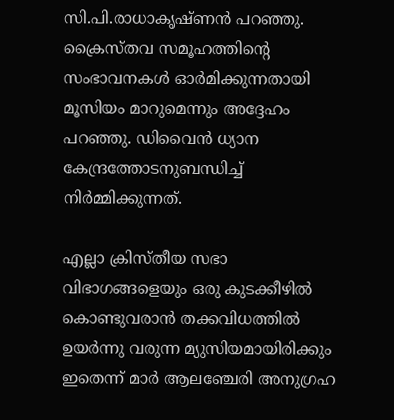സി.പി.രാധാകൃഷ്ണന്‍ പറഞ്ഞു. ക്രൈസ്തവ സമൂഹത്തിന്റെ സംഭാവനകള്‍ ഓര്‍മിക്കുന്നതായി മൂസിയം മാറുമെന്നും അദ്ദേഹം പറഞ്ഞു. ഡിവൈന്‍ ധ്യാന കേന്ദ്രത്തോടനുബന്ധിച്ച്‌ നിര്‍മ്മിക്കുന്നത്.

എല്ലാ ക്രിസ്തീയ സഭാ വിഭാഗങ്ങളെയും ഒരു കുടക്കീഴില്‍ കൊണ്ടുവരാന്‍ തക്കവിധത്തില്‍ ഉയര്‍ന്നു വരുന്ന മ്യുസിയമായിരിക്കും ഇതെന്ന്‌ മാര്‍ ആലഞ്ചേരി അനുഗ്രഹ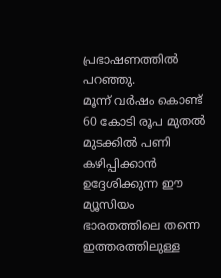പ്രഭാഷണത്തില്‍ പറഞ്ഞു.
മൂന്ന് വർഷം കൊണ്ട് 60 കോടി രൂപ മുതൽ മുടക്കിൽ പണി കഴിപ്പിക്കാൻ ഉദ്ദേശിക്കുന്ന ഈ മ്യൂസിയം ഭാരതത്തിലെ തന്നെ ഇത്തരത്തിലുള്ള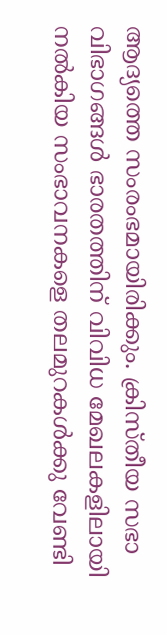ആദ്യത്തെ സംരംഭമായിരിക്കും. ക്രിസ്തീയ സഭാ വിഭാഗങ്ങൾ ഭാരതത്തിന് വിവിധ മേഖലകളിലായി നൽകിയ സംഭാവനകളെ തലമുറകൾക്കു വേണ്ടി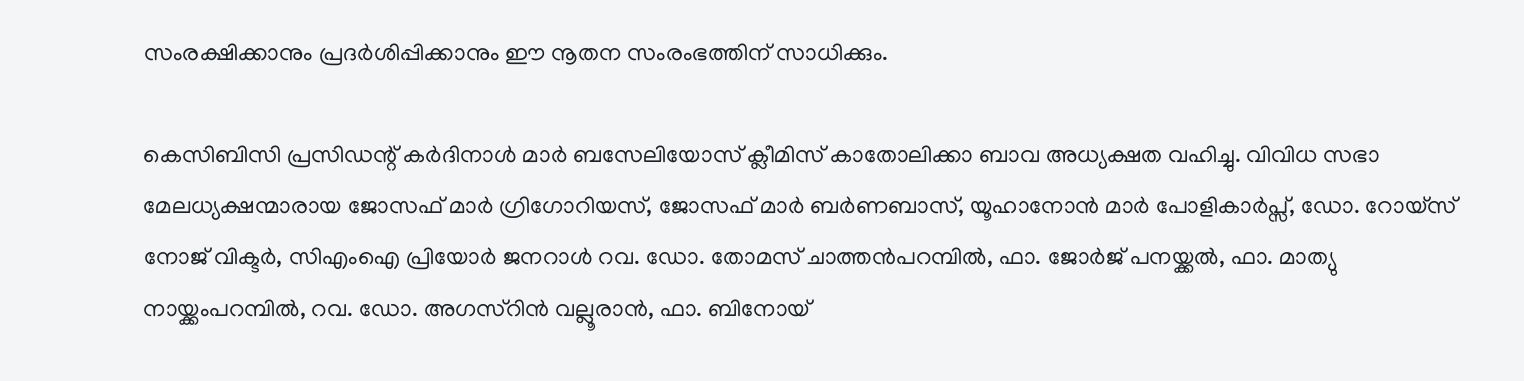സംരക്ഷിക്കാനും പ്രദർശിപ്പിക്കാനും ഈ നൂതന സംരംഭത്തിന് സാധിക്കും.

കെസിബിസി പ്രസിഡന്റ് കര്‍ദിനാള്‍ മാര്‍ ബസേലിയോസ്‌ ക്ലീമിസ്‌ കാതോലിക്കാ ബാവ അധ്യക്ഷത വഹിച്ചു. വിവിധ സഭാ മേലധ്യക്ഷന്മാരായ ജോസഫ്‌ മാര്‍ ഗ്രിഗോറിയസ്‌, ജോസഫ്‌ മാര്‍ ബര്‍ണബാസ്‌, യൂഹാനോന്‍ മാര്‍ പോളികാര്‍പ്സ്‌, ഡോ. റോയ്സ്‌ നോജ്‌ വിക്ടര്‍, സിഎംഐ പ്രിയോര്‍ ജനറാള്‍ റവ. ഡോ. തോമസ്‌ ചാത്തന്‍പറമ്പില്‍, ഫാ. ജോര്‍ജ്‌ പനയ്ക്കല്‍, ഫാ. മാത്യു നായ്ക്കംപറമ്പില്‍, റവ. ഡോ. അഗസ്റിന്‍ വല്ലൂരാൻ, ഫാ. ബിനോയ്‌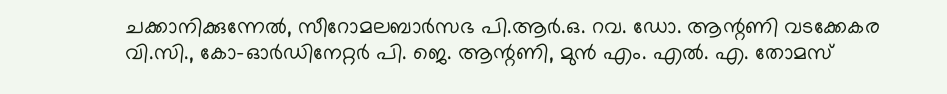ചക്കാനിക്കുന്നേല്‍, സീറോമലബാർസഭ പി.ആർ.ഒ. റവ. ഡോ. ആന്റണി വടക്കേകര വി.സി., കോ-ഓര്‍ഡിനേറ്റര്‍ പി. ജെ. ആന്റണി, മുന്‍ എം. എല്‍. എ. തോമസ്‌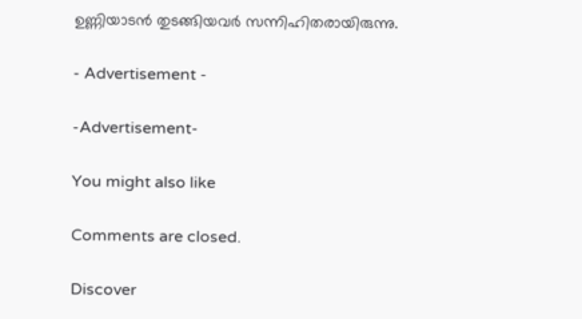ഉണ്ണിയാടന്‍ തുടങ്ങിയവര്‍ സന്നിഹിതരായിരുന്നു.

- Advertisement -

-Advertisement-

You might also like

Comments are closed.

Discover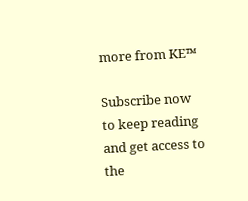more from KE™

Subscribe now to keep reading and get access to the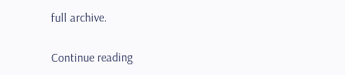full archive.

Continue reading